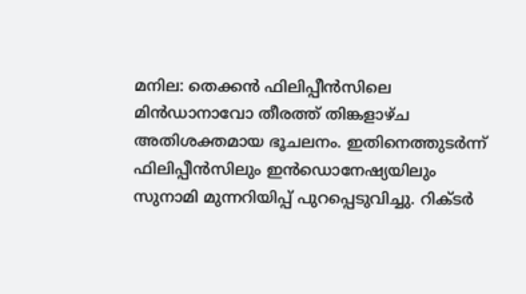മനില: തെക്കൻ ഫിലിപ്പീൻസിലെ മിൻഡാനാവോ തീരത്ത് തിങ്കളാഴ്ച അതിശക്തമായ ഭൂചലനം. ഇതിനെത്തുടർന്ന് ഫിലിപ്പീൻസിലും ഇൻഡൊനേഷ്യയിലും സുനാമി മുന്നറിയിപ്പ് പുറപ്പെടുവിച്ചു. റിക്ടർ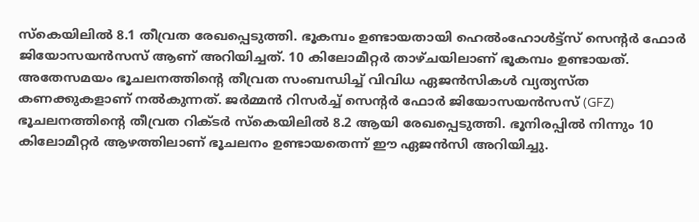സ്കെയിലിൽ 8.1 തീവ്രത രേഖപ്പെടുത്തി. ഭൂകമ്പം ഉണ്ടായതായി ഹെൽംഹോൾട്ട്സ് സെന്റർ ഫോർ ജിയോസയൻസസ് ആണ് അറിയിച്ചത്. 10 കിലോമീറ്റർ താഴ്ചയിലാണ് ഭൂകമ്പം ഉണ്ടായത്.
അതേസമയം ഭൂചലനത്തിന്റെ തീവ്രത സംബന്ധിച്ച് വിവിധ ഏജൻസികൾ വ്യത്യസ്ത കണക്കുകളാണ് നൽകുന്നത്. ജർമ്മൻ റിസർച്ച് സെന്റർ ഫോർ ജിയോസയൻസസ് (GFZ) ഭൂചലനത്തിന്റെ തീവ്രത റിക്ടർ സ്കെയിലിൽ 8.2 ആയി രേഖപ്പെടുത്തി. ഭൂനിരപ്പിൽ നിന്നും 10 കിലോമീറ്റർ ആഴത്തിലാണ് ഭൂചലനം ഉണ്ടായതെന്ന് ഈ ഏജൻസി അറിയിച്ചു.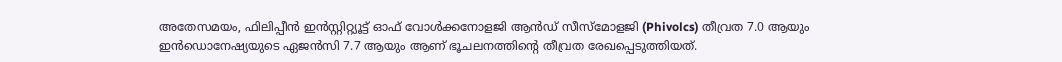അതേസമയം, ഫിലിപ്പീൻ ഇൻസ്റ്റിറ്റ്യൂട്ട് ഓഫ് വോൾക്കനോളജി ആൻഡ് സീസ്മോളജി (Phivolcs) തീവ്രത 7.0 ആയും ഇൻഡൊനേഷ്യയുടെ ഏജൻസി 7.7 ആയും ആണ് ഭൂചലനത്തിന്റെ തീവ്രത രേഖപ്പെടുത്തിയത്.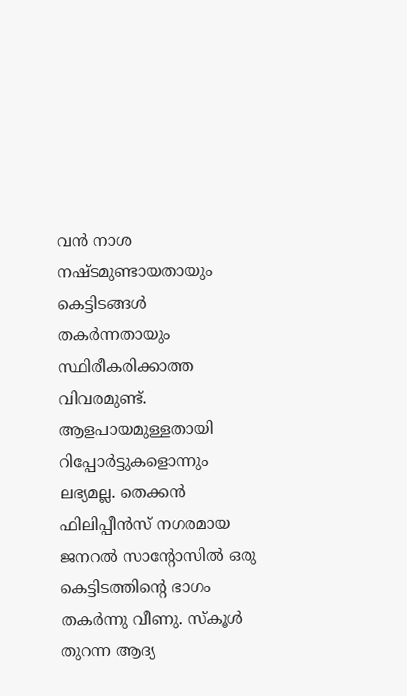വൻ നാശ നഷ്ടമുണ്ടായതായും കെട്ടിടങ്ങൾ തകർന്നതായും സ്ഥിരീകരിക്കാത്ത വിവരമുണ്ട്. ആളപായമുള്ളതായി റിപ്പോർട്ടുകളൊന്നും ലഭ്യമല്ല. തെക്കൻ ഫിലിപ്പീൻസ് നഗരമായ ജനറൽ സാന്റോസിൽ ഒരു കെട്ടിടത്തിന്റെ ഭാഗം തകർന്നു വീണു. സ്കൂൾ തുറന്ന ആദ്യ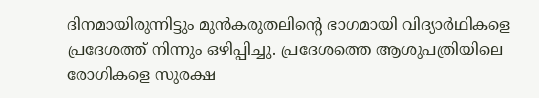ദിനമായിരുന്നിട്ടും മുൻകരുതലിന്റെ ഭാഗമായി വിദ്യാർഥികളെ പ്രദേശത്ത് നിന്നും ഒഴിപ്പിച്ചു. പ്രദേശത്തെ ആശുപത്രിയിലെ രോഗികളെ സുരക്ഷ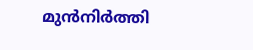മുൻനിർത്തി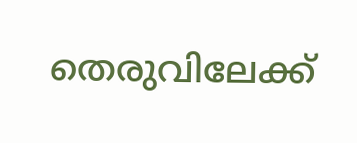തെരുവിലേക്ക്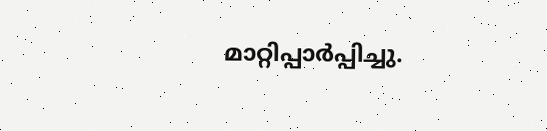മാറ്റിപ്പാർപ്പിച്ചു.